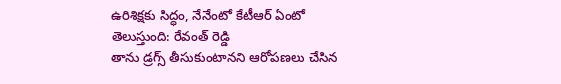ఉరిశిక్షకు సిద్ధం, నేనేంటో కేటీఆర్ ఏంటో తెలుస్తుంది: రేవంత్ రెడ్డి
తాను డ్రగ్స్ తీసుకుంటానని ఆరోపణలు చేసిన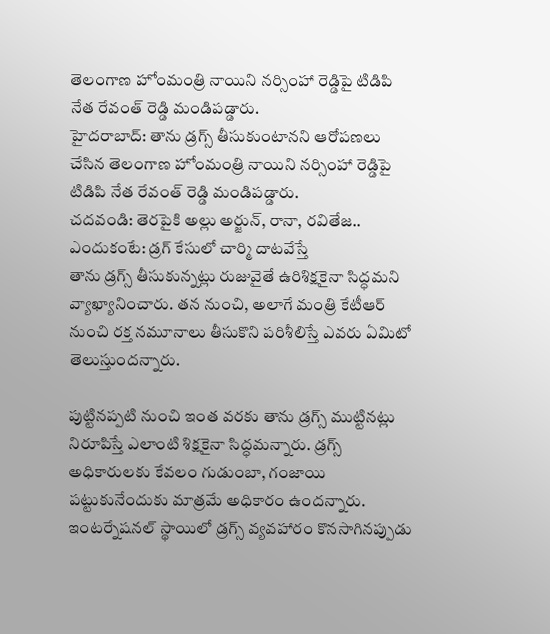తెలంగాణ హోంమంత్రి నాయిని నర్సింహా రెడ్డిపై టిడిపి నేత రేవంత్ రెడ్డి మండిపడ్డారు.
హైదరాబాద్: తాను డ్రగ్స్ తీసుకుంటానని ఆరోపణలు చేసిన తెలంగాణ హోంమంత్రి నాయిని నర్సింహా రెడ్డిపై టిడిపి నేత రేవంత్ రెడ్డి మండిపడ్డారు.
చదవండి: తెరపైకి అల్లు అర్జున్, రానా, రవితేజ.. ఎందుకంటే: డ్రగ్ కేసులో చార్మి దాటవేస్తే
తాను డ్రగ్స్ తీసుకున్నట్లు రుజువైతే ఉరిశిక్షకైనా సిద్ధమని వ్యాఖ్యానించారు. తన నుంచి, అలాగే మంత్రి కేటీఆర్ నుంచి రక్త నమూనాలు తీసుకొని పరిశీలిస్తే ఎవరు ఏమిటో తెలుస్తుందన్నారు.

పుట్టినప్పటి నుంచి ఇంత వరకు తాను డ్రగ్స్ ముట్టినట్లు నిరూపిస్తే ఎలాంటి శిక్షకైనా సిద్ధమన్నారు. డ్రగ్స్ అధికారులకు కేవలం గుడుంబా, గంజాయి పట్టుకునేందుకు మాత్రమే అధికారం ఉందన్నారు.
ఇంటర్నేషనల్ స్థాయిలో డ్రగ్స్ వ్యవహారం కొనసాగినప్పుడు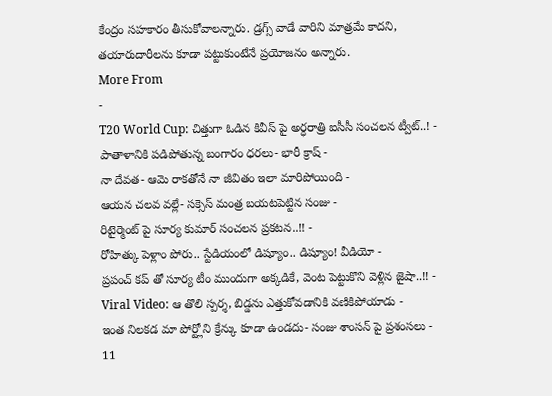కేంద్రం సహకారం తీసుకోవాలన్నారు. డ్రగ్స్ వాడే వారిని మాత్రమే కాదని, తయారుదారీలను కూడా పట్టుకుంటేనే ప్రయోజనం అన్నారు.
More From
-
T20 World Cup: చిత్తుగా ఓడిన కివీస్ పై అర్ధరాత్రి ఐసీసీ సంచలన ట్వీట్..! -
పాతాళానికి పడిపోతున్న బంగారం ధరలు- భారీ క్రాష్ -
నా దేవత- ఆమె రాకతోనే నా జీవితం ఇలా మారిపోయింది -
ఆయన చలవ వల్లే- సక్సెస్ మంత్ర బయటపెట్టిన సంజు -
రిటైర్మెంట్ పై సూర్య కుమార్ సంచలన ప్రకటన..!! -
రోహిత్కు పెళ్లాం పోరు.. స్టేడియంలో డిష్యూం.. డిష్యూం! వీడియో -
ప్రపంచ్ కప్ తో సూర్య టీం ముందుగా అక్కడికే, వెంట పెట్టుకొని వెళ్లిన జైషా..!! -
Viral Video: ఆ తొలి స్పర్శ, బిడ్డను ఎత్తుకోవడానికి వణికిపోయాడు -
ఇంత నిలకడ మా పోర్ట్లోని క్రేన్కు కూడా ఉండదు- సంజు శాంసన్ పై ప్రశంసలు -
11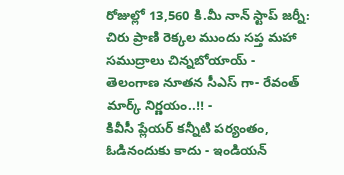రోజుల్లో 13,560 కి.మీ నాన్ స్టాప్ జర్నీ: చిరు ప్రాణి రెక్కల ముందు సప్త మహా సముద్రాలు చిన్నబోయాయ్ -
తెలంగాణ నూతన సీఎస్ గా- రేవంత్ మార్క్ నిర్ణయం..!! -
కివీసీ ప్లేయర్ కన్నీటి పర్యంతం, ఓడినందుకు కాదు - ఇండియన్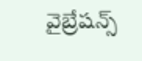వైబ్రేషన్స్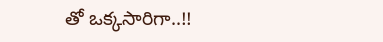తో ఒక్కసారిగా..!!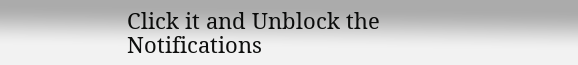Click it and Unblock the Notifications